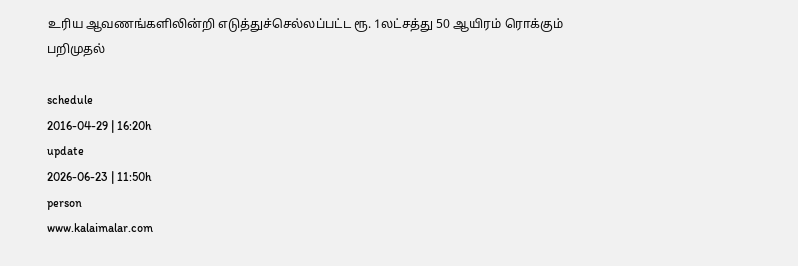உரிய ஆவணங்களிலின்றி எடுத்துச்செல்லப்பட்ட ரூ. 1லட்சத்து 50 ஆயிரம் ரொக்கும் பறிமுதல்

schedule
2016-04-29 | 16:20h
update
2026-06-23 | 11:50h
person
www.kalaimalar.com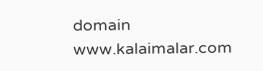domain
www.kalaimalar.com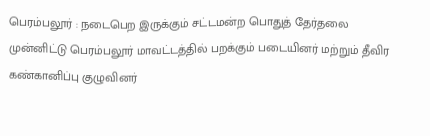பெரம்பலூர் : நடைபெற இருக்கும் சட்டமன்ற பொதுத் தேர்தலை முன்னிட்டு பெரம்பலூர் மாவட்டத்தில் பறக்கும் படையினர் மற்றும் தீவிர கண்கானிப்பு குழுவினர்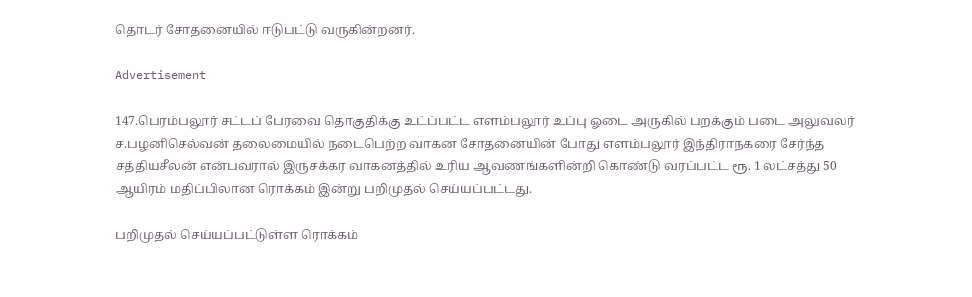தொடர் சோதனையில் ஈடுபட்டு வருகின்றனர்.

Advertisement

147.பெரம்பலூர் சட்டப் பேரவை தொகுதிக்கு உட்ப்பட்ட எளம்பலூர் உப்பு ஓடை அருகில் பறக்கும் படை அலுவலர் ச.பழனிசெல்வன் தலைமையில் நடைபெற்ற வாகன சோதனையின் போது எளம்பலூர் இந்திராநகரை சேர்ந்த சத்தியசீலன் என்பவரால் இருசக்கர வாகனத்தில் உரிய ஆவணங்களின்றி கொண்டு வரப்பட்ட ரூ. 1 லட்சத்து 50 ஆயிரம் மதிப்பிலான ரொக்கம் இன்று பறிமுதல் செய்யப்பட்டது.

பறிமுதல் செய்யப்பட்டுள்ள ரொக்கம்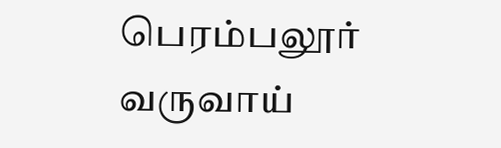பெரம்பலூர் வருவாய்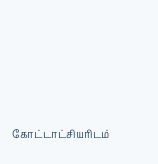கோட்டாட்சியரிடம்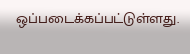ஒப்படைக்கப்பட்டுள்ளது.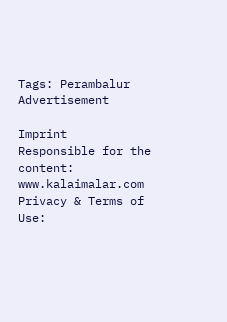Tags: Perambalur
Advertisement

Imprint
Responsible for the content:
www.kalaimalar.com
Privacy & Terms of Use: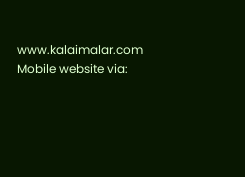www.kalaimalar.com
Mobile website via: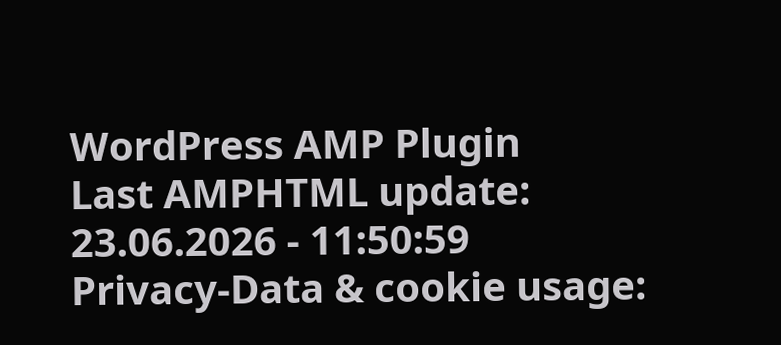WordPress AMP Plugin
Last AMPHTML update:
23.06.2026 - 11:50:59
Privacy-Data & cookie usage: